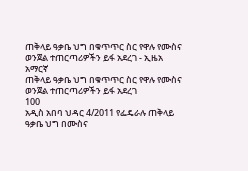ጠቅላይ ዓቃቤ ህግ በቁጥጥር ስር የዋሉ የሙስና ወንጀል ተጠርጣሪዎችን ይፋ አደረገ - ኢዜአ አማርኛ
ጠቅላይ ዓቃቤ ህግ በቁጥጥር ስር የዋሉ የሙስና ወንጀል ተጠርጣሪዎችን ይፋ አደረገ
100
አዲስ አበባ ህዳር 4/2011 የፌዴራሉ ጠቅላይ ዓቃቤ ህግ በሙስና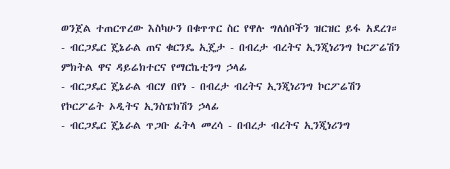ወንጀል ተጠርጥረው እስካሁን በቁጥጥር ስር የዋሉ ግለሰቦችን ዝርዝር ይፋ አደረገ።
- ብርጋዴር ጄኔራል ጠና ቁርንዴ ኢጄታ - በብረታ ብረትና ኢንጂነሪንግ ኮርፖሬሽን ምክትል ዋና ዳይሬክተርና የማርኬቲንግ ኃላፊ
- ብርጋዴር ጄኔራል ብርሃ በየነ - በብረታ ብረትና ኢንጂነሪንግ ኮርፖሬሽን የኮርፖሬት ኦዲትና ኢንስፔክሽን ኃላፊ
- ብርጋዴር ጄኔራል ጥጋቡ ፈትላ መረሳ - በብረታ ብረትና ኢንጂነሪንግ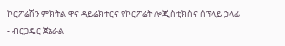ኮርፖሬሽን ምክትል ዋና ዳይሬክተርና የኮርፖሬት ሎጂስቲክስና ሰፕላይ ኃላፊ
- ብርጋዴር ጀኔራል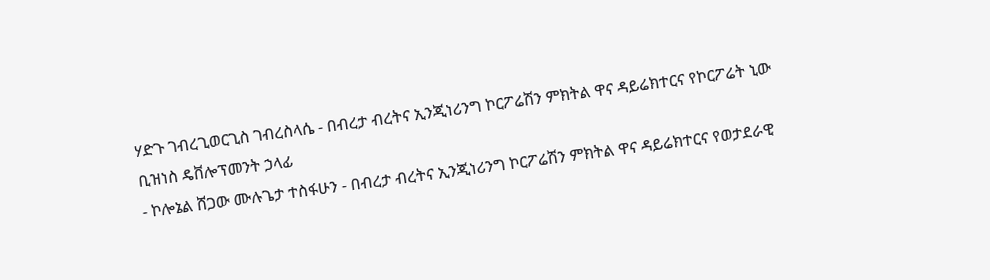ሃድጉ ገብረጊወርጊስ ገብረስላሴ - በብረታ ብረትና ኢንጂነሪንግ ኮርፖሬሽን ምክትል ዋና ዳይሬክተርና የኮርፖሬት ኒው ቢዝነስ ዴቨሎፕመንት ኃላፊ
- ኮሎኔል ሸጋው ሙሉጌታ ተስፋሁን - በብረታ ብረትና ኢንጂነሪንግ ኮርፖሬሽን ምክትል ዋና ዳይሬክተርና የወታደራዊ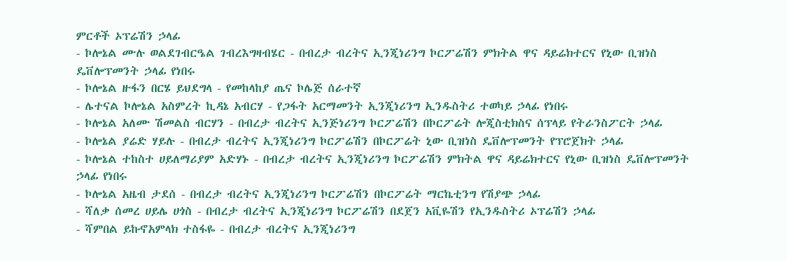ምርቶች ኦፕሬሽን ኃላፊ
- ኮሎኔል ሙሉ ወልደገብርዔል ገብረእግዛብሄር - በብረታ ብረትና ኢንጂነሪንግ ኮርፖሬሽን ምክትል ዋና ዳይሬክተርና የኒው ቢዝነስ ዴቨሎፕመንት ኃላፊ የነበሩ
- ኮሎኔል ዙፋን በርሄ ይህደግላ - የመከላከያ ጤና ኮሌጅ ሰራተኛ
- ሌተናል ኮሎኔል አስምረት ኪዳኔ አብርሃ - የጋፋት አርማመንት ኢንጂነሪንግ ኢንዱስትሪ ተወካይ ኃላፊ የነበሩ
- ኮሎኔል አለሙ ሽመልስ ብርሃን - በብረታ ብረትና ኢንጅነሪንግ ኮርፖሬሽን በኮርፖሬት ሎጂስቲክስና ሰፕላይ የትራንስፖርት ኃላፊ
- ኮሎኔል ያሬድ ሃይሉ - በብረታ ብረትና ኢንጂነሪንግ ኮርፖሬሽን በኮርፖሬት ኒው ቢዝነስ ዴቨሎፕመንት የፕሮጀክት ኃላፊ
- ኮሎኔል ተከስተ ሀይለማሪያም አድሃኑ - በብረታ ብረትና ኢንጂነሪንግ ኮርፖሬሽን ምክትል ዋና ዳይሬክተርና የኒው ቢዝነስ ዴቨሎፕመንት ኃላፊ የነበሩ
- ኮሎኔል አዜብ ታደሰ - በብረታ ብረትና ኢንጂነሪንግ ኮርፖሬሽን በኮርፖሬት ማርኬቲንግ የሽያጭ ኃላፊ
- ሻለቃ ሰመረ ሀይሌ ሀጎስ - በብረታ ብረትና ኢንጂነሪንግ ኮርፖሬሽን በደጀን አቪዬሽን የኢንዱስትሪ ኦፕሬሽን ኃላፊ
- ሻምበል ይኩኖአምላክ ተስፋዬ - በብረታ ብረትና ኢንጂነሪንግ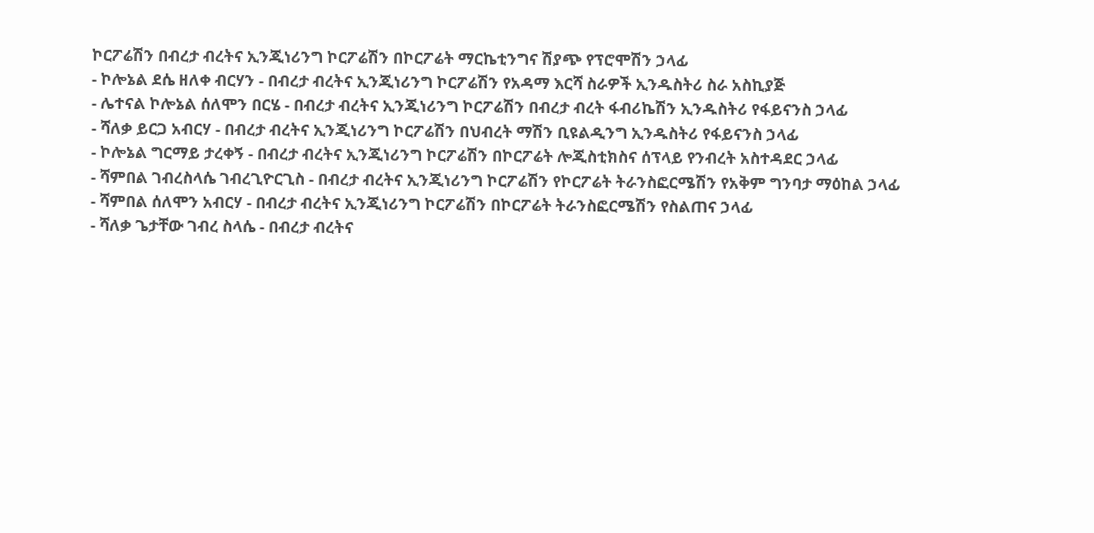ኮርፖሬሽን በብረታ ብረትና ኢንጂነሪንግ ኮርፖሬሽን በኮርፖሬት ማርኬቲንግና ሽያጭ የፕሮሞሽን ኃላፊ
- ኮሎኔል ደሴ ዘለቀ ብርሃን - በብረታ ብረትና ኢንጂነሪንግ ኮርፖሬሽን የአዳማ እርሻ ስራዎች ኢንዱስትሪ ስራ አስኪያጅ
- ሌተናል ኮሎኔል ሰለሞን በርሄ - በብረታ ብረትና ኢንጂነሪንግ ኮርፖሬሽን በብረታ ብረት ፋብሪኬሽን ኢንዱስትሪ የፋይናንስ ኃላፊ
- ሻለቃ ይርጋ አብርሃ - በብረታ ብረትና ኢንጂነሪንግ ኮርፖሬሽን በህብረት ማሽን ቢዩልዲንግ ኢንዱስትሪ የፋይናንስ ኃላፊ
- ኮሎኔል ግርማይ ታረቀኝ - በብረታ ብረትና ኢንጂነሪንግ ኮርፖሬሽን በኮርፖሬት ሎጂስቲክስና ሰፕላይ የንብረት አስተዳደር ኃላፊ
- ሻምበል ገብረስላሴ ገብረጊዮርጊስ - በብረታ ብረትና ኢንጂነሪንግ ኮርፖሬሽን የኮርፖሬት ትራንስፎርሜሽን የአቅም ግንባታ ማዕከል ኃላፊ
- ሻምበል ሰለሞን አብርሃ - በብረታ ብረትና ኢንጂነሪንግ ኮርፖሬሽን በኮርፖሬት ትራንስፎርሜሽን የስልጠና ኃላፊ
- ሻለቃ ጌታቸው ገብረ ስላሴ - በብረታ ብረትና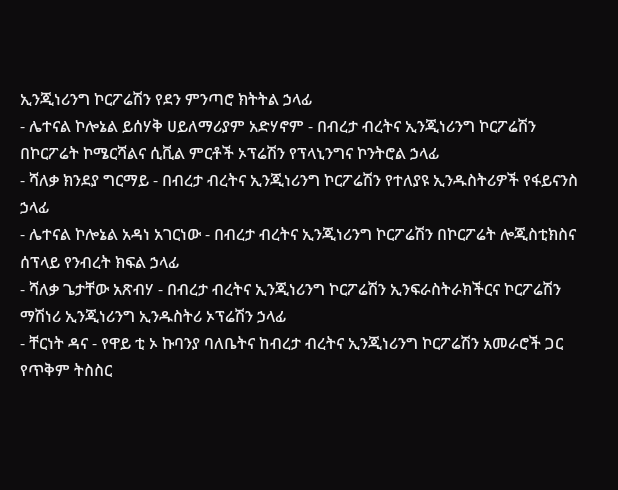ኢንጂነሪንግ ኮርፖሬሽን የደን ምንጣሮ ክትትል ኃላፊ
- ሌተናል ኮሎኔል ይሰሃቅ ሀይለማሪያም አድሃኖም - በብረታ ብረትና ኢንጂነሪንግ ኮርፖሬሽን በኮርፖሬት ኮሜርሻልና ሲቪል ምርቶች ኦፕሬሽን የፕላኒንግና ኮንትሮል ኃላፊ
- ሻለቃ ክንደያ ግርማይ - በብረታ ብረትና ኢንጂነሪንግ ኮርፖሬሽን የተለያዩ ኢንዱስትሪዎች የፋይናንስ ኃላፊ
- ሌተናል ኮሎኔል አዳነ አገርነው - በብረታ ብረትና ኢንጂነሪንግ ኮርፖሬሽን በኮርፖሬት ሎጂስቲክስና ሰፕላይ የንብረት ክፍል ኃላፊ
- ሻለቃ ጌታቸው አጽብሃ - በብረታ ብረትና ኢንጂነሪንግ ኮርፖሬሽን ኢንፍራስትራክችርና ኮርፖሬሽን ማሽነሪ ኢንጂነሪንግ ኢንዱስትሪ ኦፕሬሽን ኃላፊ
- ቸርነት ዳና - የዋይ ቲ ኦ ኩባንያ ባለቤትና ከብረታ ብረትና ኢንጂነሪንግ ኮርፖሬሽን አመራሮች ጋር የጥቅም ትስስር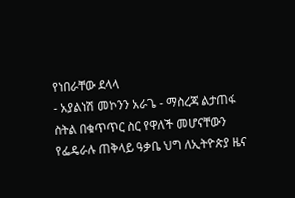የነበራቸው ደላላ
- አያልነሽ መኮንን አራጌ - ማስረጃ ልታጠፋ ስትል በቁጥጥር ስር የዋለች መሆናቸውን የፌዴራሉ ጠቅላይ ዓቃቤ ህግ ለኢትዮጵያ ዜና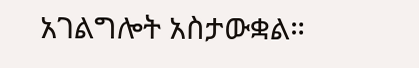አገልግሎት አስታውቋል።